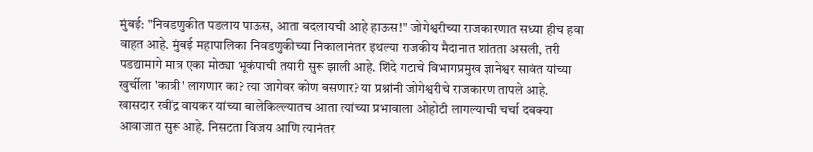मुंबई: "निवडणुकीत पडलाय पाऊस, आता बदलायची आहे हाऊस!" जोगेश्वरीच्या राजकारणात सध्या हीच हवा वाहत आहे. मुंबई महापालिका निवडणुकीच्या निकालानंतर इथल्या राजकीय मैदानात शांतता असली, तरी पडद्यामागे मात्र एका मोठ्या भूकंपाची तयारी सुरू झाली आहे. शिंदे गटाचे विभागप्रमुख ज्ञानेश्वर सावंत यांच्या खुर्चीला 'कात्री' लागणार का? त्या जागेवर कोण बसणार? या प्रश्नांनी जोगेश्वरीचे राजकारण तापले आहे.
खासदार रवींद्र वायकर यांच्या बालेकिल्ल्यातच आता त्यांच्या प्रभावाला ओहोटी लागल्याची चर्चा दबक्या आवाजात सुरू आहे. निसटता विजय आणि त्यानंतर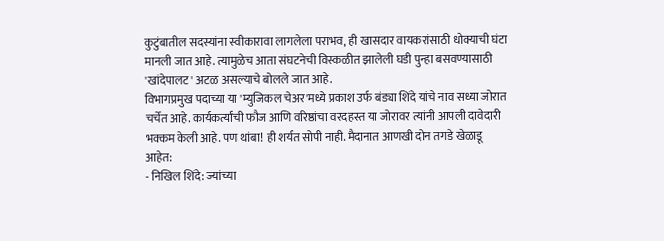कुटुंबातील सदस्यांना स्वीकारावा लागलेला पराभव, ही खासदार वायकरांसाठी धोक्याची घंटा मानली जात आहे. त्यामुळेच आता संघटनेची विस्कळीत झालेली घडी पुन्हा बसवण्यासाठी 'खांदेपालट' अटळ असल्याचे बोलले जात आहे.
विभागप्रमुख पदाच्या या 'म्युजिकल चेअर'मध्ये प्रकाश उर्फ बंड्या शिंदे यांचे नाव सध्या जोरात चर्चेत आहे. कार्यकर्त्यांची फौज आणि वरिष्ठांचा वरदहस्त या जोरावर त्यांनी आपली दावेदारी भक्कम केली आहे. पण थांबा! ही शर्यत सोपी नाही. मैदानात आणखी दोन तगडे खेळाडू आहेत:
- निखिल शिंदे: ज्यांच्या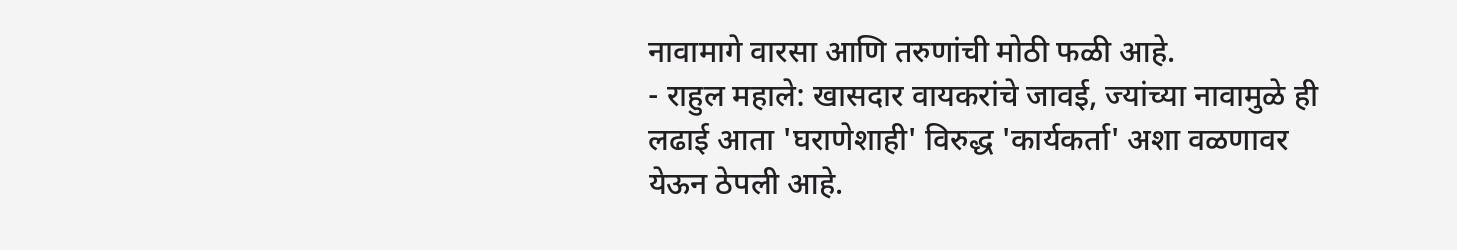नावामागे वारसा आणि तरुणांची मोठी फळी आहे.
- राहुल महाले: खासदार वायकरांचे जावई, ज्यांच्या नावामुळे ही लढाई आता 'घराणेशाही' विरुद्ध 'कार्यकर्ता' अशा वळणावर येऊन ठेपली आहे.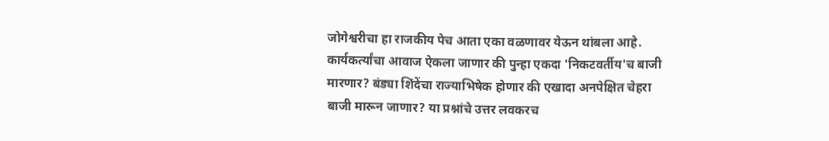जोगेश्वरीचा हा राजकीय पेच आता एका वळणावर येऊन थांबला आहे. कार्यकर्त्यांचा आवाज ऐकला जाणार की पुन्हा एकदा 'निकटवर्तीय'च बाजी मारणार? बंड्या शिंदेंचा राज्याभिषेक होणार की एखादा अनपेक्षित चेहरा बाजी मारून जाणार? या प्रश्नांचे उत्तर लवकरच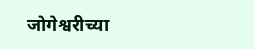जोगेश्वरीच्या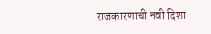राजकारणाची नवी दिशा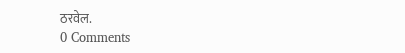ठरवेल.
0 Comments